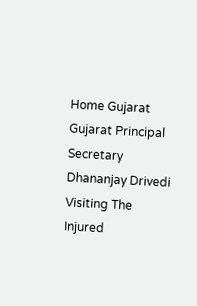Home Gujarat Gujarat Principal Secretary Dhananjay Drivedi Visiting The Injured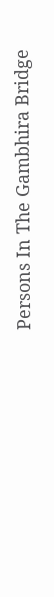Persons In The Gambhira Bridge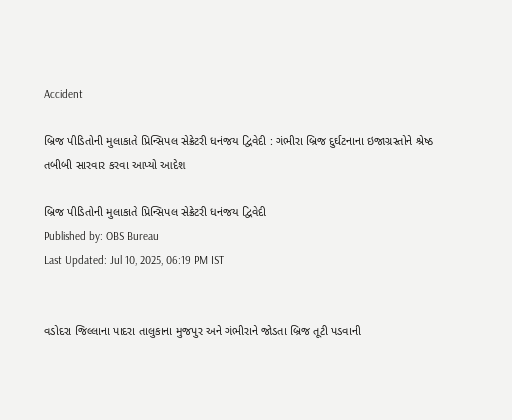Accident

બ્રિજ પીડિતોની મુલાકાતે પ્રિન્સિપલ સેક્રેટરી ધનંજય દ્વિવેદી : ગંભીરા બ્રિજ દુર્ઘટનાના ઇજાગ્રસ્તોને શ્રેષ્ઠ તબીબી સારવાર કરવા આપ્યો આદેશ

બ્રિજ પીડિતોની મુલાકાતે પ્રિન્સિપલ સેક્રેટરી ધનંજય દ્વિવેદી
Published by: OBS Bureau
Last Updated: Jul 10, 2025, 06:19 PM IST


વડોદરા જિલ્લાના પાદરા તાલુકાના મુજપુર અને ગંભીરાને જોડતા બ્રિજ તૂટી પડવાની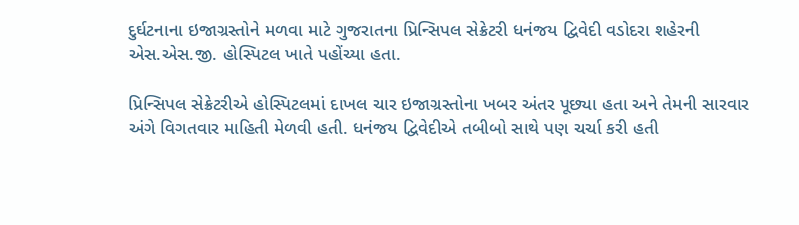દુર્ઘટનાના ઇજાગ્રસ્તોને મળવા માટે ગુજરાતના પ્રિન્સિપલ સેક્રેટરી ધનંજય દ્વિવેદી વડોદરા શહેરની એસ.એસ.જી. હોસ્પિટલ ખાતે પહોંચ્યા હતા.

પ્રિન્સિપલ સેક્રેટરીએ હોસ્પિટલમાં દાખલ ચાર ઇજાગ્રસ્તોના ખબર અંતર પૂછ્યા હતા અને તેમની સારવાર અંગે વિગતવાર માહિતી મેળવી હતી. ધનંજય દ્વિવેદીએ તબીબો સાથે પણ ચર્ચા કરી હતી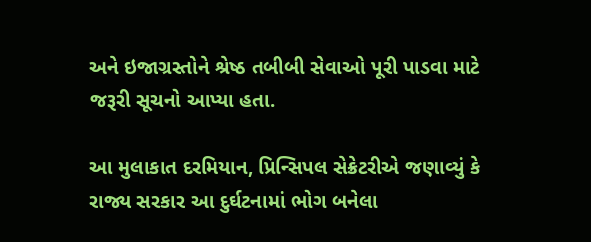અને ઇજાગ્રસ્તોને શ્રેષ્ઠ તબીબી સેવાઓ પૂરી પાડવા માટે જરૂરી સૂચનો આપ્યા હતા.

આ મુલાકાત દરમિયાન, પ્રિન્સિપલ સેક્રેટરીએ જણાવ્યું કે રાજ્ય સરકાર આ દુર્ઘટનામાં ભોગ બનેલા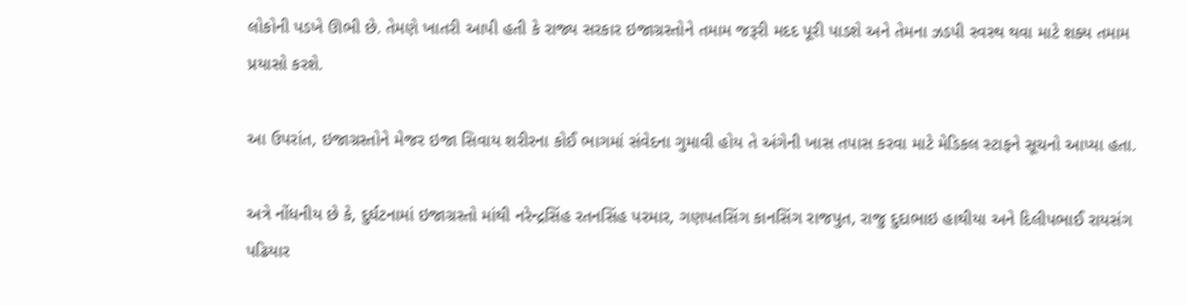લોકોની પડખે ઊભી છે. તેમણે ખાતરી આપી હતી કે રાજ્ય સરકાર ઇજાગ્રસ્તોને તમામ જરૂરી મદદ પૂરી પાડશે અને તેમના ઝડપી સ્વસ્થ થવા માટે શક્ય તમામ પ્રયાસો કરશે.

આ ઉપરાંત, ઇજાગ્રસ્તોને મેજર ઇજા સિવાય શરીરના કોઈ ભાગમાં સંવેદના ગુમાવી હોય તે અંગેની ખાસ તપાસ કરવા માટે મેડિકલ સ્ટાફને સૂચનો આપ્યા હતા.

અત્રે નોંધનીય છે કે, દુર્ઘટનામાં ઇજાગ્રસ્તો માંથી નરેન્દ્રસિંહ રતનસિંહ પરમાર, ગણપતસિંગ કાનસિંગ રાજપુત, રાજુ દુદાભાઇ હાથીયા અને દિલીપભાઈ રાયસંગ પઢિયાર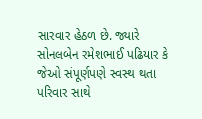સારવાર હેઠળ છે. જ્યારે સોનલબેન રમેશભાઈ પઢિયાર કે જેઓ સંપૂર્ણપણે સ્વસ્થ થતા પરિવાર સાથે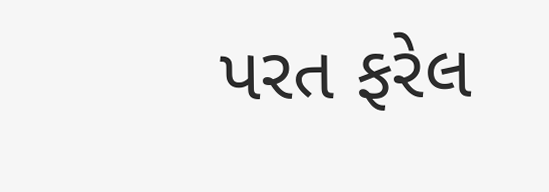પરત ફરેલ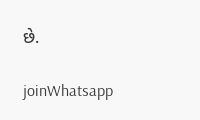છે.

joinWhatsapp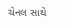ચેનલ સાથે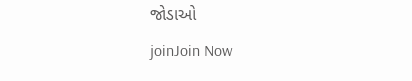જોડાઓ
joinJoin Now